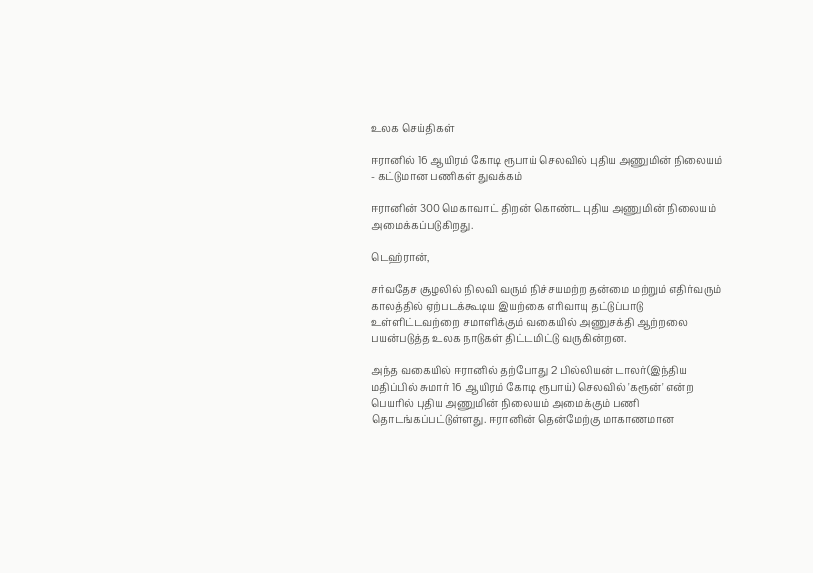உலக செய்திகள்

ஈரானில் 16 ஆயிரம் கோடி ரூபாய் செலவில் புதிய அணுமின் நிலையம் - கட்டுமான பணிகள் துவக்கம்

ஈரானின் 300 மெகாவாட் திறன் கொண்ட புதிய அணுமின் நிலையம் அமைக்கப்படுகிறது.

டெஹ்ரான்,

சர்வதேச சூழலில் நிலவி வரும் நிச்சயமற்ற தன்மை மற்றும் எதிர்வரும் காலத்தில் ஏற்படக்கூடிய இயற்கை எரிவாயு தட்டுப்பாடு உள்ளிட்டவற்றை சமாளிக்கும் வகையில் அணுசக்தி ஆற்றலை பயன்படுத்த உலக நாடுகள் திட்டமிட்டு வருகின்றன.

அந்த வகையில் ஈரானில் தற்போது 2 பில்லியன் டாலர்(இந்திய மதிப்பில் சுமார் 16 ஆயிரம் கோடி ரூபாய்) செலவில் 'கரூன்' என்ற பெயரில் புதிய அணுமின் நிலையம் அமைக்கும் பணி தொடங்கப்பட்டுள்ளது. ஈரானின் தென்மேற்கு மாகாணமான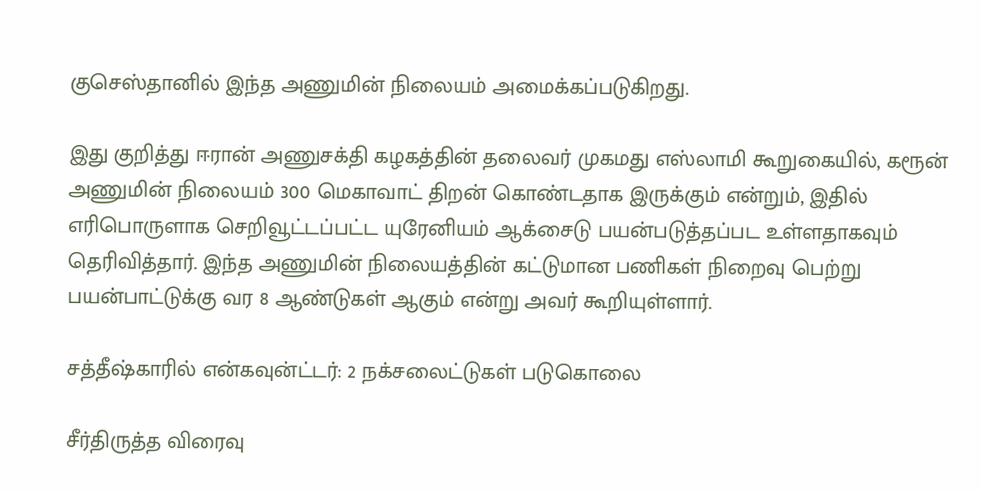குசெஸ்தானில் இந்த அணுமின் நிலையம் அமைக்கப்படுகிறது.

இது குறித்து ஈரான் அணுசக்தி கழகத்தின் தலைவர் முகமது எஸ்லாமி கூறுகையில், கரூன் அணுமின் நிலையம் 300 மெகாவாட் திறன் கொண்டதாக இருக்கும் என்றும், இதில் எரிபொருளாக செறிவூட்டப்பட்ட யுரேனியம் ஆக்சைடு பயன்படுத்தப்பட உள்ளதாகவும் தெரிவித்தார். இந்த அணுமின் நிலையத்தின் கட்டுமான பணிகள் நிறைவு பெற்று பயன்பாட்டுக்கு வர 8 ஆண்டுகள் ஆகும் என்று அவர் கூறியுள்ளார்.

சத்தீஷ்காரில் என்கவுன்ட்டர்: 2 நக்சலைட்டுகள் படுகொலை

சீர்திருத்த விரைவு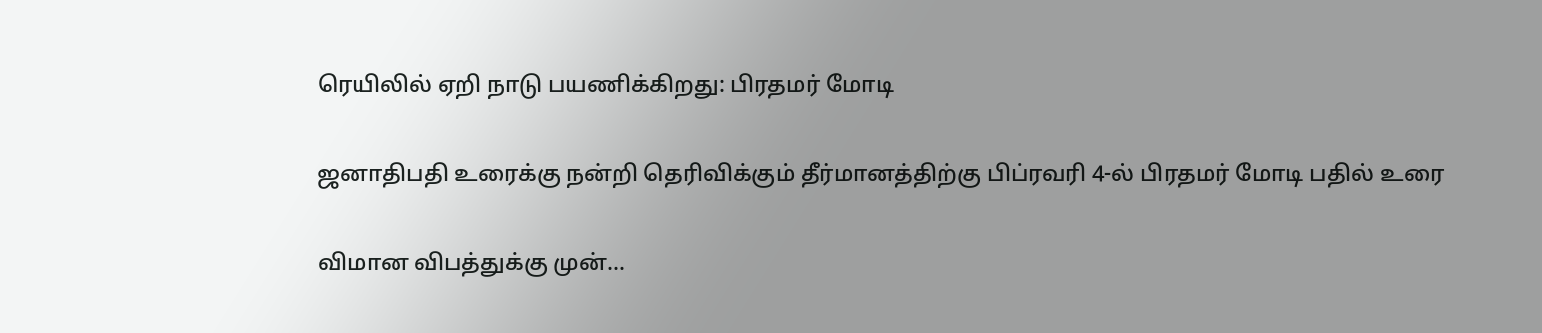ரெயிலில் ஏறி நாடு பயணிக்கிறது: பிரதமர் மோடி

ஜனாதிபதி உரைக்கு நன்றி தெரிவிக்கும் தீர்மானத்திற்கு பிப்ரவரி 4-ல் பிரதமர் மோடி பதில் உரை

விமான விபத்துக்கு முன்...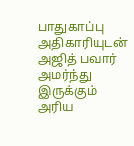பாதுகாப்பு அதிகாரியுடன் அஜித் பவார் அமர்ந்து இருக்கும் அரிய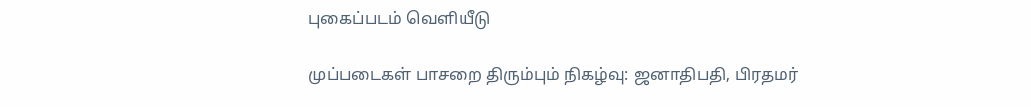புகைப்படம் வெளியீடு

முப்படைகள் பாசறை திரும்பும் நிகழ்வு: ஜனாதிபதி, பிரதமர்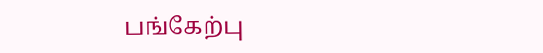பங்கேற்பு